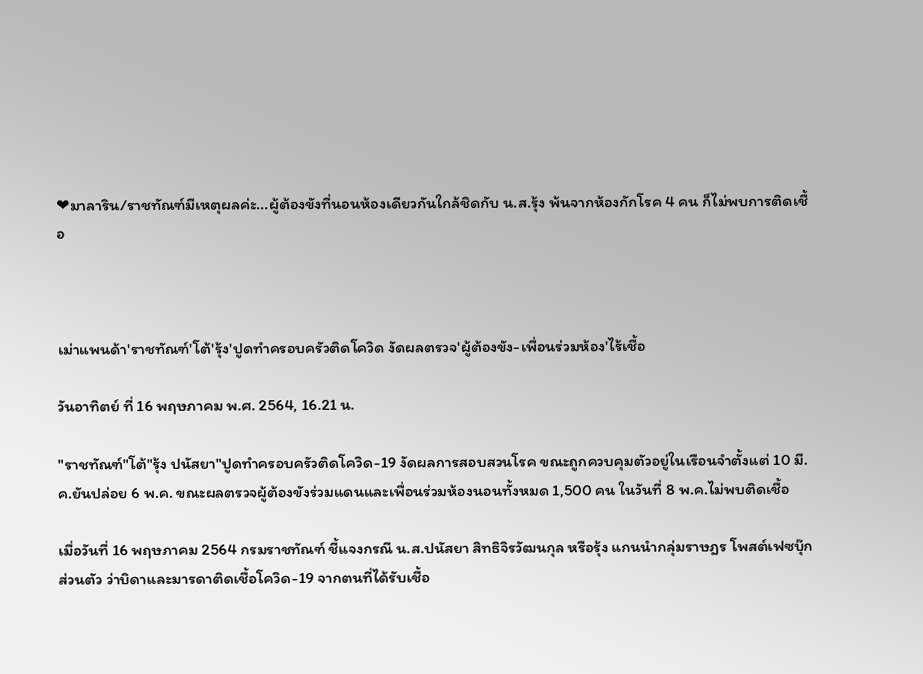❤มาลาริน/ราชทัณฑ์มีเหตุผลค่ะ...ผู้ต้องขังที่นอนห้องเดียวกันใกล้ชิดกับ น.ส.รุ้ง พ้นจากห้องกักโรค 4 คน ก็ไม่พบการติดเชื้อ



เม่าแพนด้า'ราชทัณฑ์'โต้'รุ้ง'ปูดทำครอบครัวติดโควิด งัดผลตรวจ'ผู้ต้องขัง-เพื่อนร่วมห้อง'ไร้เชื้อ

วันอาทิตย์ ที่ 16 พฤษภาคม พ.ศ. 2564, 16.21 น.

"ราชทัณฑ์"โต้"รุ้ง ปนัสยา"ปูดทำครอบครัวติดโควิด-19 งัดผลการสอบสวนโรค ขณะถูกควบคุมตัวอยู่ในเรือนจำตั้งแต่ 10 มี.ค.ยันปล่อย 6 พ.ค. ขณะผลตรวจผู้ต้องขังร่วมแดนและเพื่อนร่วมห้องนอนทั้งหมด 1,500 คน ในวันที่ 8 พ.ค.ไม่พบติดเชื้อ

เมื่อวันที่ 16 พฤษภาคม 2564 กรมราชทัณฑ์ ชี้แจงกรณี น.ส.ปนัสยา สิทธิจิรวัฒนกุล หรือรุ้ง แกนนำกลุ่มราษฎร โพสต์เฟซบุ๊กส่วนตัว ว่าบิดาและมารดาติดเชื้อโควิด-19 จากตนที่ได้รับเชื้อ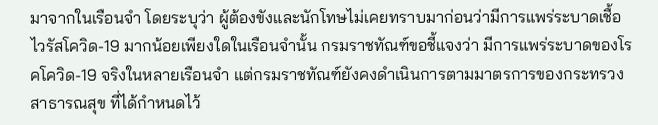มาจากในเรือนจำ โดยระบุว่า ผู้ต้องขังและนักโทษไม่เคยทราบมาก่อนว่ามีการแพร่ระบาดเชื้อไวรัสโควิด-19 มากน้อยเพียงใดในเรือนจำนั้น กรมราชทัณฑ์ขอชี้แจงว่า มีการแพร่ระบาดของโรคโควิด-19 จริงในหลายเรือนจำ แต่กรมราชทัณฑ์ยังคงดำเนินการตามมาตรการของกระทรวงสาธารณสุข ที่ได้กำหนดไว้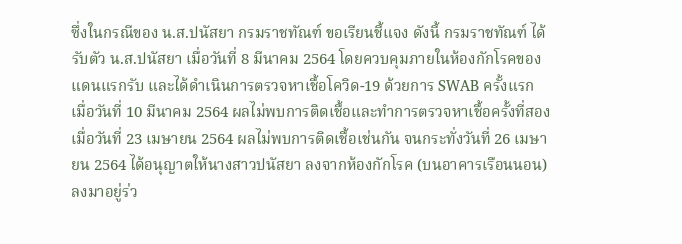ซึ่งในกรณีของ น.ส.ปนัสยา กรมราชทัณฑ์ ขอเรียนชี้แจง ดังนี้ กรมราชทัณฑ์ ได้รับตัว น.ส.ปนัสยา เมื่อวันที่ 8 มีนาคม 2564 โดยควบคุมภายในห้องกักโรคของแดนแรกรับ และได้ดำเนินการตรวจหาเชื้อโควิด-19 ด้วยการ SWAB ครั้งแรก เมื่อวันที่ 10 มีนาคม 2564 ผลไม่พบการติดเชื้อและทำการตรวจหาเชื้อครั้งที่สอง เมื่อวันที่ 23 เมษายน 2564 ผลไม่พบการติดเชื้อเช่นกัน จนกระทั่งวันที่ 26 เมษายน 2564 ได้อนุญาตให้นางสาวปนัสยา ลงจากห้องกักโรค (บนอาคารเรือนนอน) ลงมาอยู่ร่ว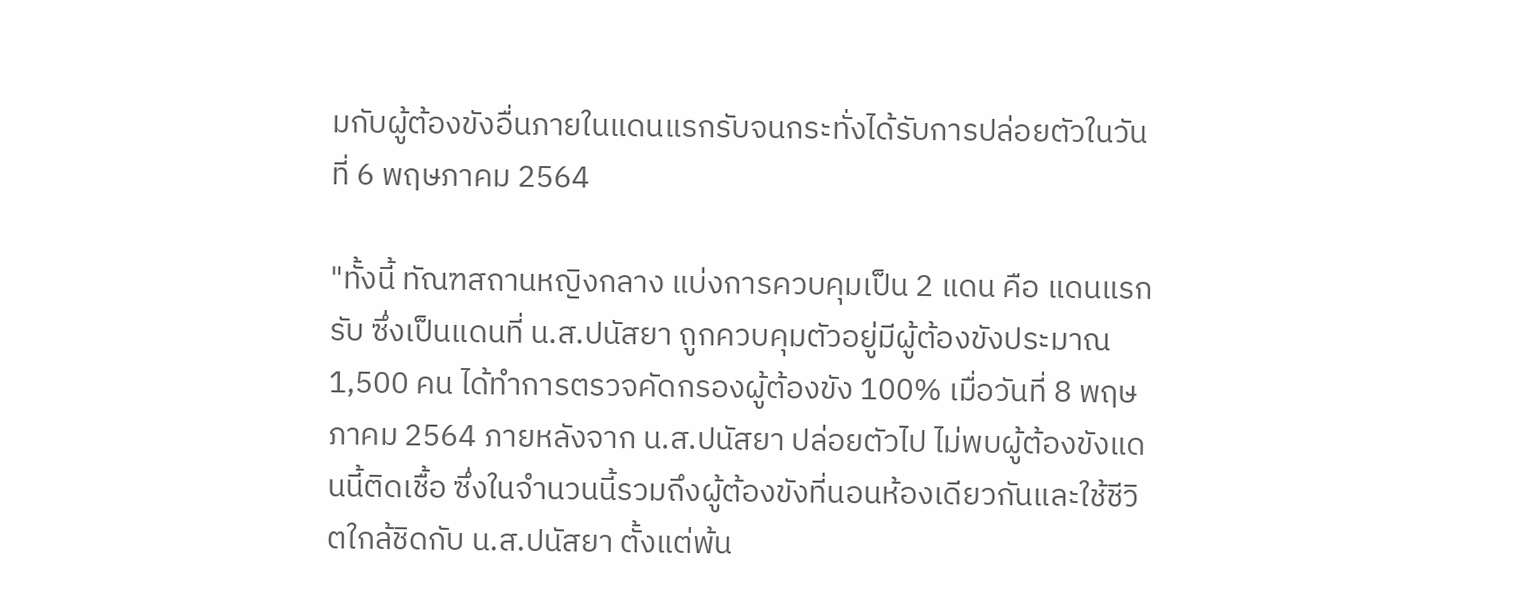มกับผู้ต้องขังอื่นภายในแดนแรกรับจนกระทั่งได้รับการปล่อยตัวในวันที่ 6 พฤษภาคม 2564

"ทั้งนี้ ทัณฑสถานหญิงกลาง แบ่งการควบคุมเป็น 2 แดน คือ แดนแรกรับ ซึ่งเป็นแดนที่ น.ส.ปนัสยา ถูกควบคุมตัวอยู่มีผู้ต้องขังประมาณ 1,500 คน ได้ทำการตรวจคัดกรองผู้ต้องขัง 100% เมื่อวันที่ 8 พฤษภาคม 2564 ภายหลังจาก น.ส.ปนัสยา ปล่อยตัวไป ไม่พบผู้ต้องขังแดนนี้ติดเชื้อ ซึ่งในจำนวนนี้รวมถึงผู้ต้องขังที่นอนห้องเดียวกันและใช้ชีวิตใกล้ชิดกับ น.ส.ปนัสยา ตั้งแต่พ้น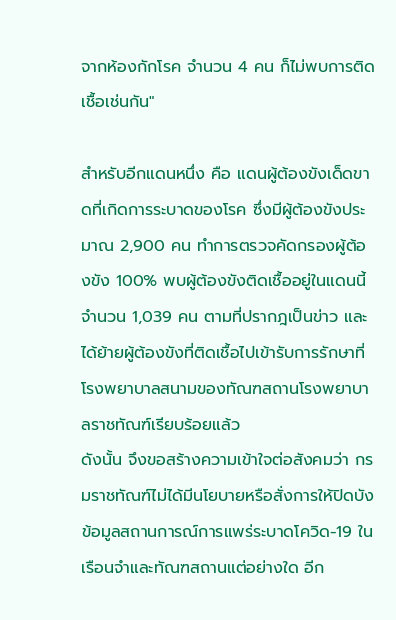จากห้องกักโรค จำนวน 4 คน ก็ไม่พบการติดเชื้อเช่นกัน"

สำหรับอีกแดนหนึ่ง คือ แดนผู้ต้องขังเด็ดขาดที่เกิดการระบาดของโรค ซึ่งมีผู้ต้องขังประมาณ 2,900 คน ทำการตรวจคัดกรองผู้ต้องขัง 100% พบผู้ต้องขังติดเชื้ออยู่ในแดนนี้ จำนวน 1,039 คน ตามที่ปรากฎเป็นข่าว และได้ย้ายผู้ต้องขังที่ติดเชื้อไปเข้ารับการรักษาที่โรงพยาบาลสนามของทัณฑสถานโรงพยาบาลราชทัณฑ์เรียบร้อยแล้ว
ดังนั้น จึงขอสร้างความเข้าใจต่อสังคมว่า กรมราชทัณฑ์ไม่ได้มีนโยบายหรือสั่งการให้ปิดบังข้อมูลสถานการณ์การแพร่ระบาดโควิด-19 ในเรือนจำและทัณฑสถานแต่อย่างใด อีก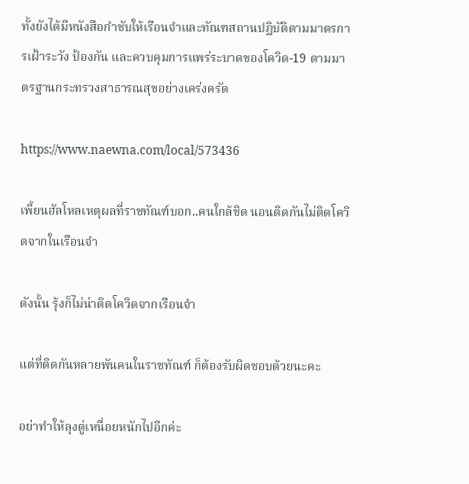ทั้งยังได้มีหนังสือกำชับให้เรือนจำและทัณฑสถานปฏิบัติตามมาตรการเฝ้าระวัง ป้องกัน และควบคุมการแพร่ระบาดของโควิด-19 ตามมาตรฐานกระทรวงสาธารณสุขอย่างเคร่งครัด

https://www.naewna.com/local/573436

เพี้ยนฮัลโหลเหตุผลที่ราชทัณฑ์บอก..คนใกล้ชิด นอนติดกันไม่ติดโควิดจากในเรือนจำ

ดังนั้น รุ้งก็ไม่น่าติดโควิดจากเรือนจำ

แต่ที่ติดกันหลายพันคนในราชทัณฑ์ ก็ต้องรับผิดชอบด้วยนะคะ

อย่าทำให้ลุงตู่เหนื่อยหนักไปอีกค่ะ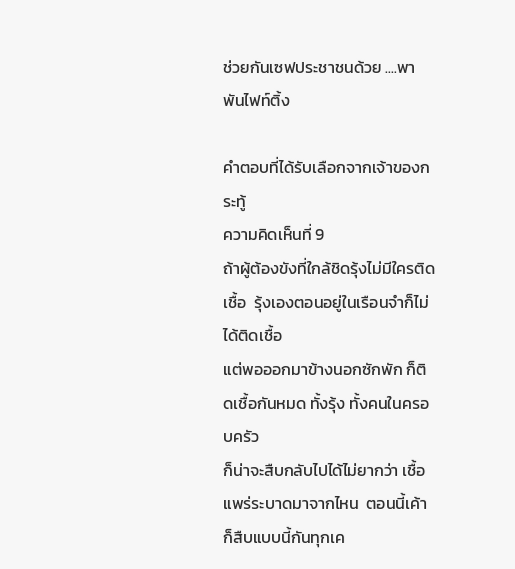ช่วยกันเซฟประชาชนด้วย ....พาพันไฟท์ติ้ง

คำตอบที่ได้รับเลือกจากเจ้าของกระทู้
ความคิดเห็นที่ 9
ถ้าผู้ต้องขังที่ใกล้ชิดรุ้งไม่มีใครติดเชื้อ  รุ้งเองตอนอยู่ในเรือนจำก็ไม่ได้ติดเชื้อ
แต่พอออกมาข้างนอกซักพัก ก็ติดเชื้อกันหมด ทั้งรุ้ง ทั้งคนในครอบครัว
ก็น่าจะสืบกลับไปได้ไม่ยากว่า เชื้อแพร่ระบาดมาจากไหน  ตอนนี้เค้าก็สืบแบบนี้กันทุกเค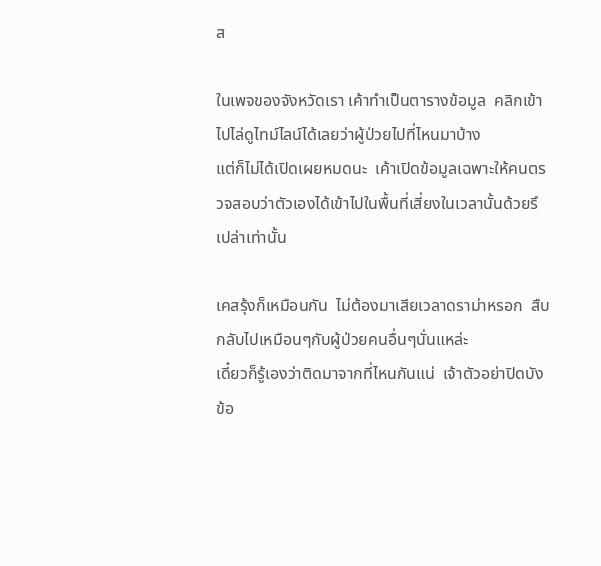ส

ในเพจของจังหวัดเรา เค้าทำเป็นตารางข้อมูล  คลิกเข้าไปไล่ดูไทม์ไลน์ได้เลยว่าผู้ป่วยไปที่ไหนมาบ้าง
แต่ก็ไม่ได้เปิดเผยหมดนะ  เค้าเปิดข้อมูลเฉพาะให้คนตรวจสอบว่าตัวเองได้เข้าไปในพื้นที่เสี่ยงในเวลานั้นด้วยรึเปล่าเท่านั้น

เคสรุ้งก็เหมือนกัน  ไม่ต้องมาเสียเวลาดราม่าหรอก  สืบกลับไปเหมือนๆกับผู้ป่วยคนอื่นๆนั่นแหล่ะ
เดี๋ยวก็รู้เองว่าติดมาจากที่ไหนกันแน่  เจ้าตัวอย่าปิดบังข้อ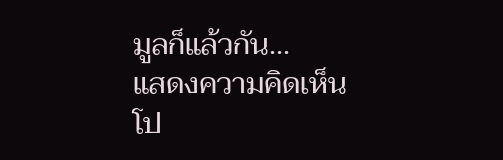มูลก็แล้วกัน...
แสดงความคิดเห็น
โป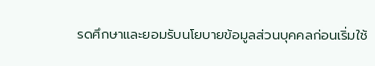รดศึกษาและยอมรับนโยบายข้อมูลส่วนบุคคลก่อนเริ่มใช้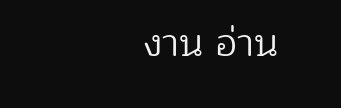งาน อ่าน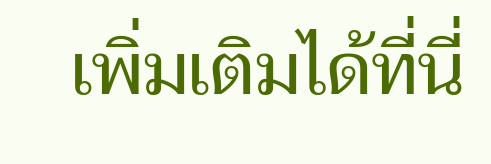เพิ่มเติมได้ที่นี่